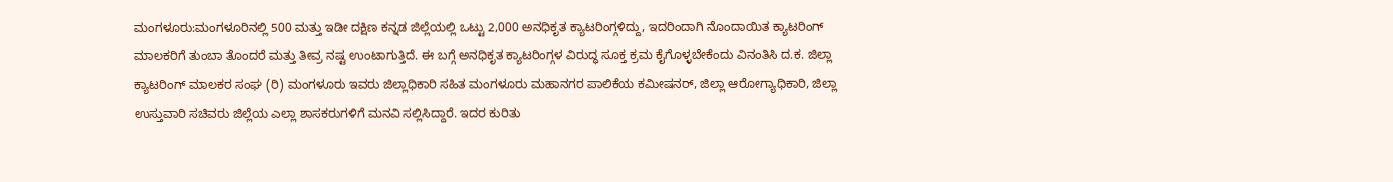ಮಂಗಳೂರು:ಮಂಗಳೂರಿನಲ್ಲಿ 500 ಮತ್ತು ಇಡೀ ದಕ್ಷಿಣ ಕನ್ನಡ ಜಿಲ್ಲೆಯಲ್ಲಿ ಒಟ್ಟು 2,000 ಅನಧಿಕೃತ ಕ್ಯಾಟರಿಂಗ್ಗಳಿದ್ದು, ಇದರಿಂದಾಗಿ ನೊಂದಾಯಿತ ಕ್ಯಾಟರಿಂಗ್ ಮಾಲಕರಿಗೆ ತುಂಬಾ ತೊಂದರೆ ಮತ್ತು ತೀವ್ರ ನಷ್ಟ ಉಂಟಾಗುತ್ತಿದೆ. ಈ ಬಗ್ಗೆ ಅನಧಿಕೃತ ಕ್ಯಾಟರಿಂಗ್ಗಳ ವಿರುದ್ಧ ಸೂಕ್ತ ಕ್ರಮ ಕೈಗೊಳ್ಳಬೇಕೆಂದು ವಿನಂತಿಸಿ ದ.ಕ. ಜಿಲ್ಲಾ ಕ್ಯಾಟರಿಂಗ್ ಮಾಲಕರ ಸಂಘ (ರಿ) ಮಂಗಳೂರು ಇವರು ಜಿಲ್ಲಾಧಿಕಾರಿ ಸಹಿತ ಮಂಗಳೂರು ಮಹಾನಗರ ಪಾಲಿಕೆಯ ಕಮೀಷನರ್, ಜಿಲ್ಲಾ ಆರೋಗ್ಯಾಧಿಕಾರಿ, ಜಿಲ್ಲಾ ಉಸ್ತುವಾರಿ ಸಚಿವರು ಜಿಲ್ಲೆಯ ಎಲ್ಲಾ ಶಾಸಕರುಗಳಿಗೆ ಮನವಿ ಸಲ್ಲಿಸಿದ್ದಾರೆ. ಇದರ ಕುರಿತು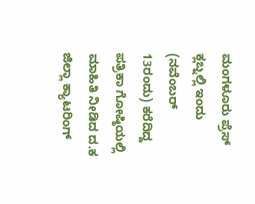ಮಂಗಳೂರು ಪ್ರೆಸ್ ಕ್ಲಬ್ನಲ್ಲಿ ಇಂದು (ನವೆಂಬರ್ 13ರಂದು) ಕರೆದಿದ್ದ ಪತ್ರಿಕಾ ಗೋಷ್ಠಿಯಲ್ಲಿ ಮಾಹಿತಿ ನೀಡಿದ ದ.ಕ ಜಿಲ್ಲಾ ಕ್ಯಾಟರಿಂಗ್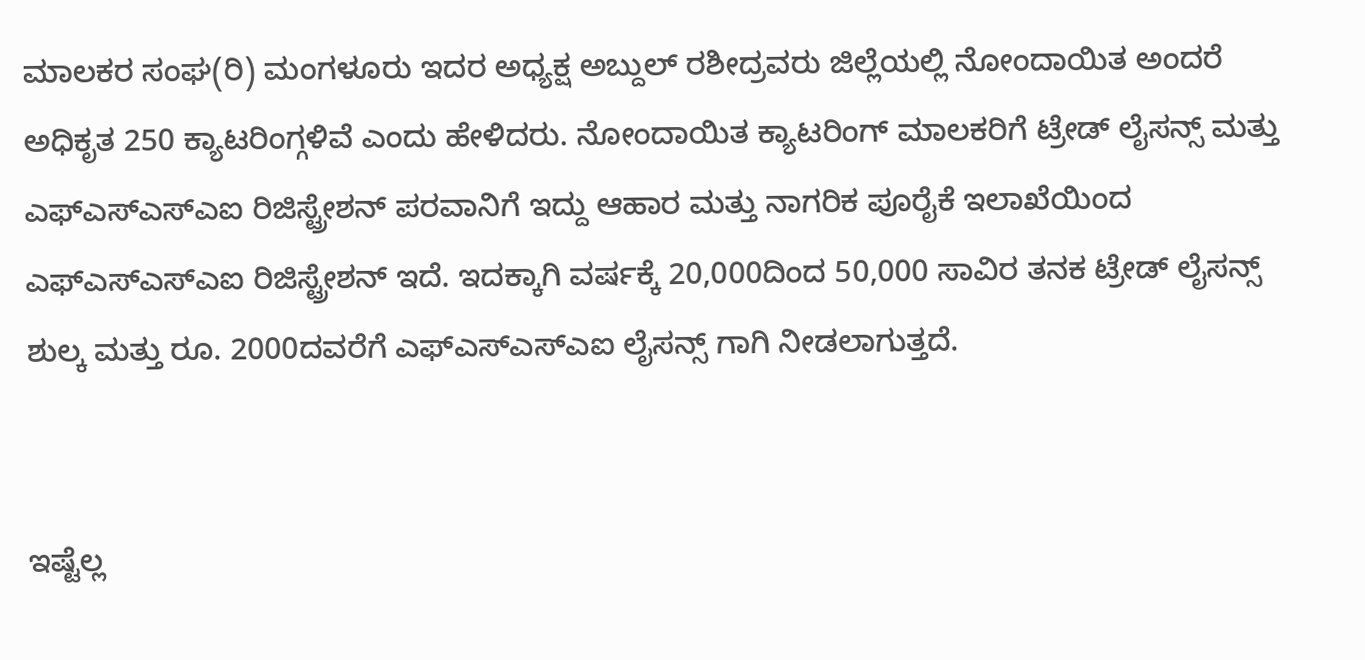ಮಾಲಕರ ಸಂಘ(ರಿ) ಮಂಗಳೂರು ಇದರ ಅಧ್ಯಕ್ಷ ಅಬ್ದುಲ್ ರಶೀದ್ರವರು ಜಿಲ್ಲೆಯಲ್ಲಿ ನೋಂದಾಯಿತ ಅಂದರೆ ಅಧಿಕೃತ 250 ಕ್ಯಾಟರಿಂಗ್ಗಳಿವೆ ಎಂದು ಹೇಳಿದರು. ನೋಂದಾಯಿತ ಕ್ಯಾಟರಿಂಗ್ ಮಾಲಕರಿಗೆ ಟ್ರೇಡ್ ಲೈಸನ್ಸ್ ಮತ್ತು ಎಫ್ಎಸ್ಎಸ್ಎಐ ರಿಜಿಸ್ಟ್ರೇಶನ್ ಪರವಾನಿಗೆ ಇದ್ದು ಆಹಾರ ಮತ್ತು ನಾಗರಿಕ ಪೂರೈಕೆ ಇಲಾಖೆಯಿಂದ ಎಫ್ಎಸ್ಎಸ್ಎಐ ರಿಜಿಸ್ಟ್ರೇಶನ್ ಇದೆ. ಇದಕ್ಕಾಗಿ ವರ್ಷಕ್ಕೆ 20,000ದಿಂದ 50,000 ಸಾವಿರ ತನಕ ಟ್ರೇಡ್ ಲೈಸನ್ಸ್ ಶುಲ್ಕ ಮತ್ತು ರೂ. 2000ದವರೆಗೆ ಎಫ್ಎಸ್ಎಸ್ಎಐ ಲೈಸನ್ಸ್ ಗಾಗಿ ನೀಡಲಾಗುತ್ತದೆ.


ಇಷ್ಟೆಲ್ಲ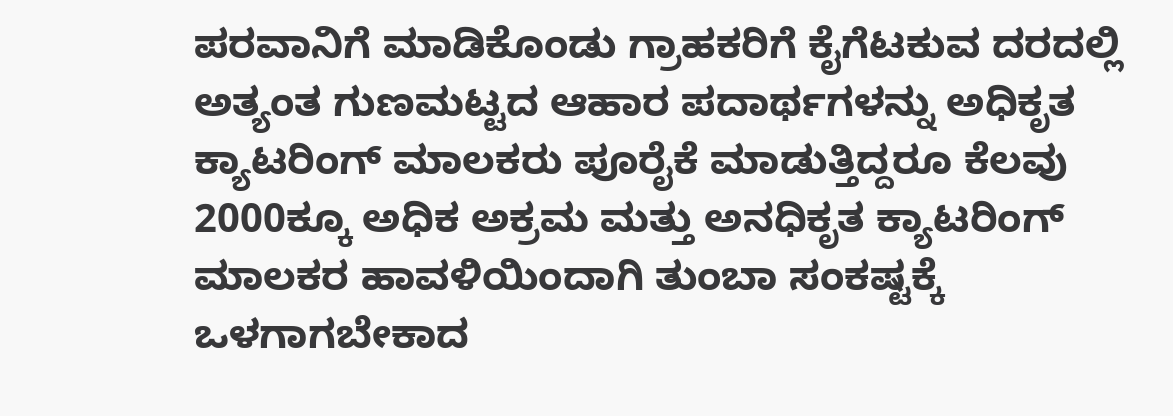ಪರವಾನಿಗೆ ಮಾಡಿಕೊಂಡು ಗ್ರಾಹಕರಿಗೆ ಕೈಗೆಟಕುವ ದರದಲ್ಲಿ ಅತ್ಯಂತ ಗುಣಮಟ್ಟದ ಆಹಾರ ಪದಾರ್ಥಗಳನ್ನು ಅಧಿಕೃತ ಕ್ಯಾಟರಿಂಗ್ ಮಾಲಕರು ಪೂರೈಕೆ ಮಾಡುತ್ತಿದ್ದರೂ ಕೆಲವು 2000ಕ್ಕೂ ಅಧಿಕ ಅಕ್ರಮ ಮತ್ತು ಅನಧಿಕೃತ ಕ್ಯಾಟರಿಂಗ್ ಮಾಲಕರ ಹಾವಳಿಯಿಂದಾಗಿ ತುಂಬಾ ಸಂಕಷ್ಟಕ್ಕೆ ಒಳಗಾಗಬೇಕಾದ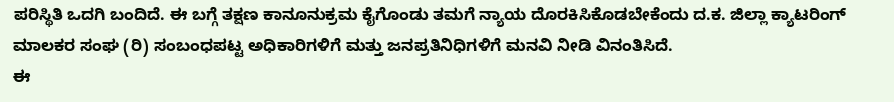ಪರಿಸ್ಥಿತಿ ಒದಗಿ ಬಂದಿದೆ. ಈ ಬಗ್ಗೆ ತಕ್ಷಣ ಕಾನೂನುಕ್ರಮ ಕೈಗೊಂಡು ತಮಗೆ ನ್ಯಾಯ ದೊರಕಿಸಿಕೊಡಬೇಕೆಂದು ದ.ಕ. ಜಿಲ್ಲಾ ಕ್ಯಾಟರಿಂಗ್ ಮಾಲಕರ ಸಂಘ (ರಿ) ಸಂಬಂಧಪಟ್ಟ ಅಧಿಕಾರಿಗಳಿಗೆ ಮತ್ತು ಜನಪ್ರತಿನಿಧಿಗಳಿಗೆ ಮನವಿ ನೀಡಿ ವಿನಂತಿಸಿದೆ.
ಈ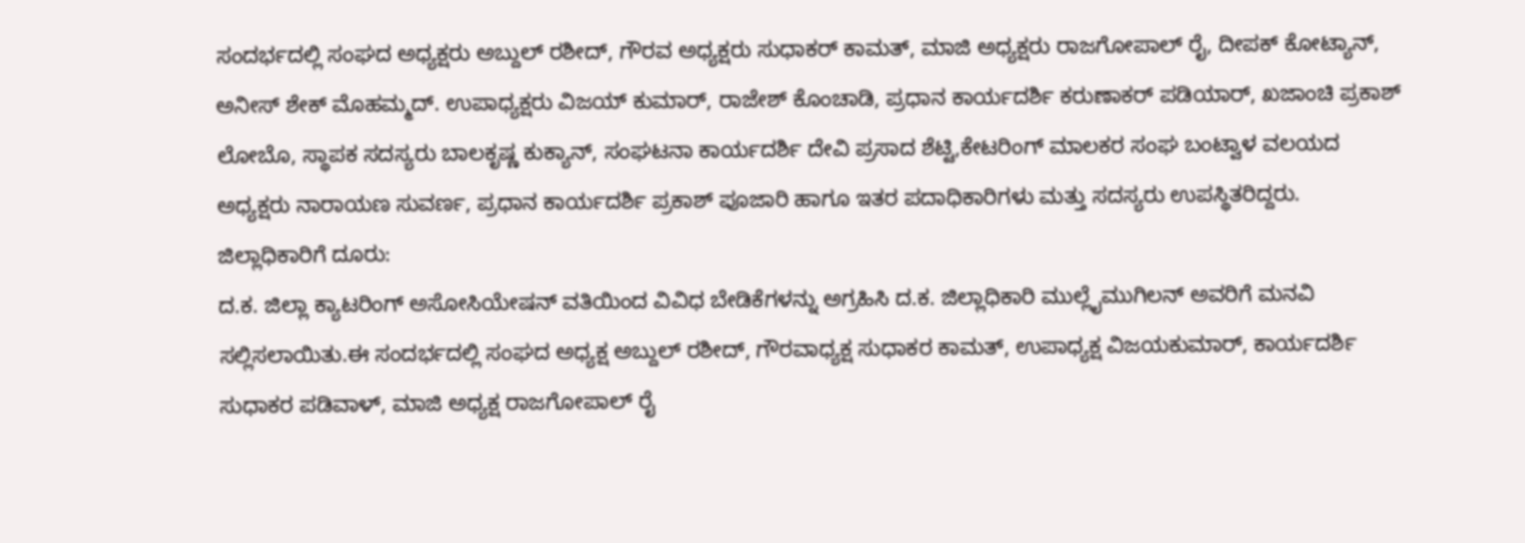ಸಂದರ್ಭದಲ್ಲಿ ಸಂಘದ ಅಧ್ಯಕ್ಷರು ಅಬ್ದುಲ್ ರಶೀದ್, ಗೌರವ ಅಧ್ಯಕ್ಷರು ಸುಧಾಕರ್ ಕಾಮತ್, ಮಾಜಿ ಅಧ್ಯಕ್ಷರು ರಾಜಗೋಪಾಲ್ ರೈ, ದೀಪಕ್ ಕೋಟ್ಯಾನ್, ಅನೀಸ್ ಶೇಕ್ ಮೊಹಮ್ಮದ್. ಉಪಾಧ್ಯಕ್ಷರು ವಿಜಯ್ ಕುಮಾರ್, ರಾಜೇಶ್ ಕೊಂಚಾಡಿ, ಪ್ರಧಾನ ಕಾರ್ಯದರ್ಶಿ ಕರುಣಾಕರ್ ಪಡಿಯಾರ್, ಖಜಾಂಚಿ ಪ್ರಕಾಶ್ ಲೋಬೊ, ಸ್ಥಾಪಕ ಸದಸ್ಯರು ಬಾಲಕೃಷ್ಣ ಕುಕ್ಯಾನ್, ಸಂಘಟನಾ ಕಾರ್ಯದರ್ಶಿ ದೇವಿ ಪ್ರಸಾದ ಶೆಟ್ಟಿ,ಕೇಟರಿಂಗ್ ಮಾಲಕರ ಸಂಘ ಬಂಟ್ವಾಳ ವಲಯದ ಅಧ್ಯಕ್ಷರು ನಾರಾಯಣ ಸುವರ್ಣ, ಪ್ರಧಾನ ಕಾರ್ಯದರ್ಶಿ ಪ್ರಕಾಶ್ ಪೂಜಾರಿ ಹಾಗೂ ಇತರ ಪದಾಧಿಕಾರಿಗಳು ಮತ್ತು ಸದಸ್ಯರು ಉಪಸ್ಥಿತರಿದ್ದರು.
ಜಿಲ್ಲಾಧಿಕಾರಿಗೆ ದೂರು:
ದ.ಕ. ಜಿಲ್ಲಾ ಕ್ಯಾಟರಿಂಗ್ ಅಸೋಸಿಯೇಷನ್ ವತಿಯಿಂದ ವಿವಿಧ ಬೇಡಿಕೆಗಳನ್ನು ಅಗ್ರಹಿಸಿ ದ.ಕ. ಜಿಲ್ಲಾಧಿಕಾರಿ ಮುಲ್ಲೈಮುಗಿಲನ್ ಅವರಿಗೆ ಮನವಿ ಸಲ್ಲಿಸಲಾಯಿತು.ಈ ಸಂದರ್ಭದಲ್ಲಿ ಸಂಘದ ಅಧ್ಯಕ್ಷ ಅಬ್ದುಲ್ ರಶೀದ್, ಗೌರವಾಧ್ಯಕ್ಷ ಸುಧಾಕರ ಕಾಮತ್, ಉಪಾಧ್ಯಕ್ಷ ವಿಜಯಕುಮಾರ್, ಕಾರ್ಯದರ್ಶಿ ಸುಧಾಕರ ಪಡಿವಾಳ್, ಮಾಜಿ ಅಧ್ಯಕ್ಷ ರಾಜಗೋಪಾಲ್ ರೈ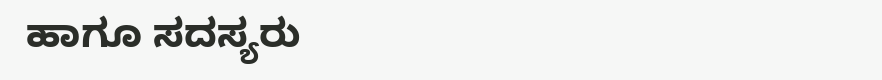ಹಾಗೂ ಸದಸ್ಯರು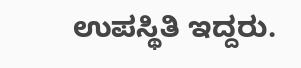ಉಪಸ್ಥಿತಿ ಇದ್ದರು.